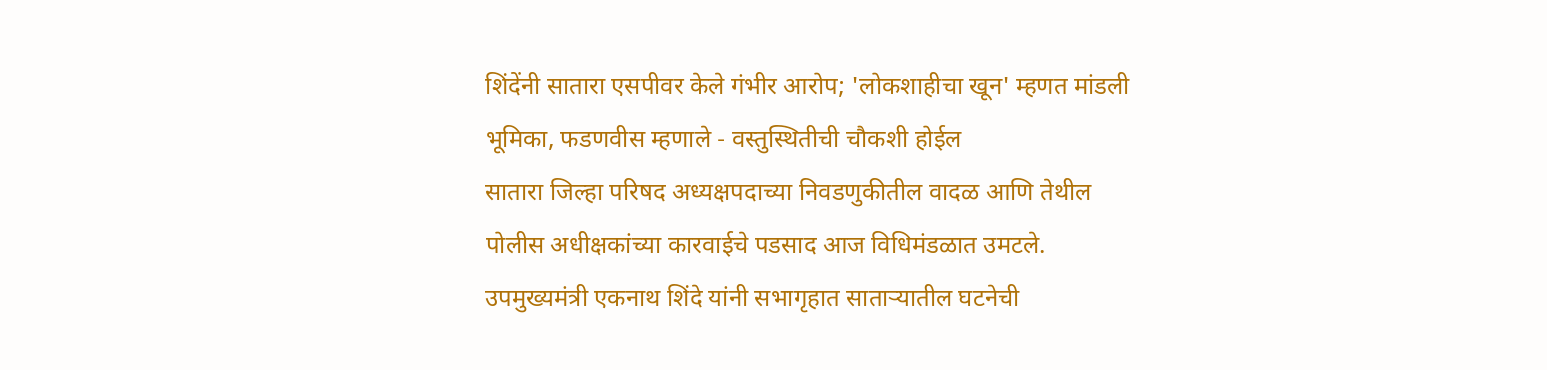शिंदेंनी सातारा एसपीवर केले गंभीर आरोप; 'लोकशाहीचा खून' म्हणत मांडली भूमिका, फडणवीस म्हणाले - वस्तुस्थितीची चौकशी होईल
सातारा जिल्हा परिषद अध्यक्षपदाच्या निवडणुकीतील वादळ आणि तेथील पोलीस अधीक्षकांच्या कारवाईचे पडसाद आज विधिमंडळात उमटले. उपमुख्यमंत्री एकनाथ शिंदे यांनी सभागृहात साताऱ्यातील घटनेची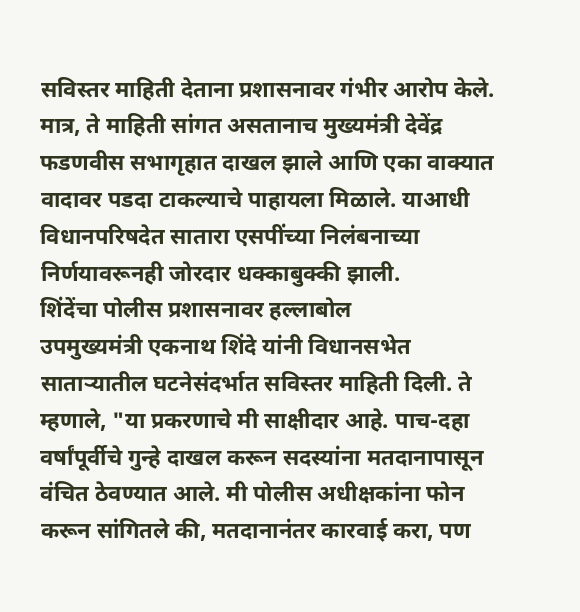सविस्तर माहिती देताना प्रशासनावर गंभीर आरोप केले. मात्र, ते माहिती सांगत असतानाच मुख्यमंत्री देवेंद्र फडणवीस सभागृहात दाखल झाले आणि एका वाक्यात वादावर पडदा टाकल्याचे पाहायला मिळाले. याआधी विधानपरिषदेत सातारा एसपींच्या निलंबनाच्या निर्णयावरूनही जोरदार धक्काबुक्की झाली.
शिंदेंचा पोलीस प्रशासनावर हल्लाबोल
उपमुख्यमंत्री एकनाथ शिंदे यांनी विधानसभेत साताऱ्यातील घटनेसंदर्भात सविस्तर माहिती दिली. ते म्हणाले, "या प्रकरणाचे मी साक्षीदार आहे. पाच-दहा वर्षांपूर्वीचे गुन्हे दाखल करून सदस्यांना मतदानापासून वंचित ठेवण्यात आले. मी पोलीस अधीक्षकांना फोन करून सांगितले की, मतदानानंतर कारवाई करा, पण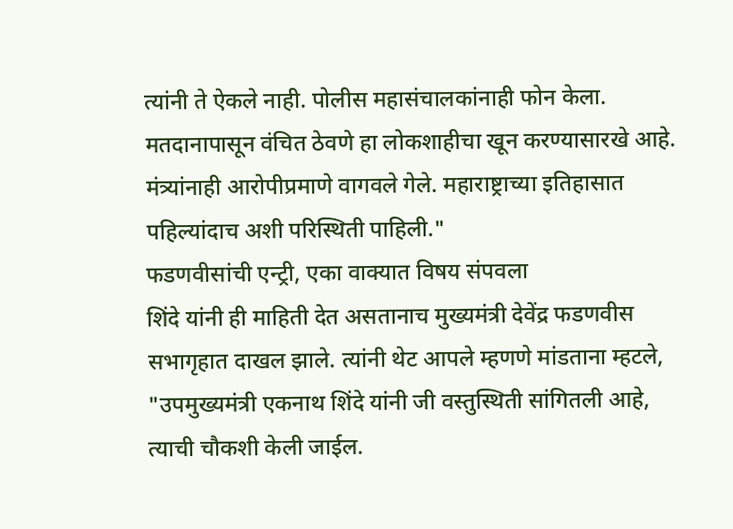त्यांनी ते ऐकले नाही. पोलीस महासंचालकांनाही फोन केला. मतदानापासून वंचित ठेवणे हा लोकशाहीचा खून करण्यासारखे आहे. मंत्र्यांनाही आरोपीप्रमाणे वागवले गेले. महाराष्ट्राच्या इतिहासात पहिल्यांदाच अशी परिस्थिती पाहिली."
फडणवीसांची एन्ट्री, एका वाक्यात विषय संपवला
शिंदे यांनी ही माहिती देत असतानाच मुख्यमंत्री देवेंद्र फडणवीस सभागृहात दाखल झाले. त्यांनी थेट आपले म्हणणे मांडताना म्हटले, "उपमुख्यमंत्री एकनाथ शिंदे यांनी जी वस्तुस्थिती सांगितली आहे, त्याची चौकशी केली जाईल.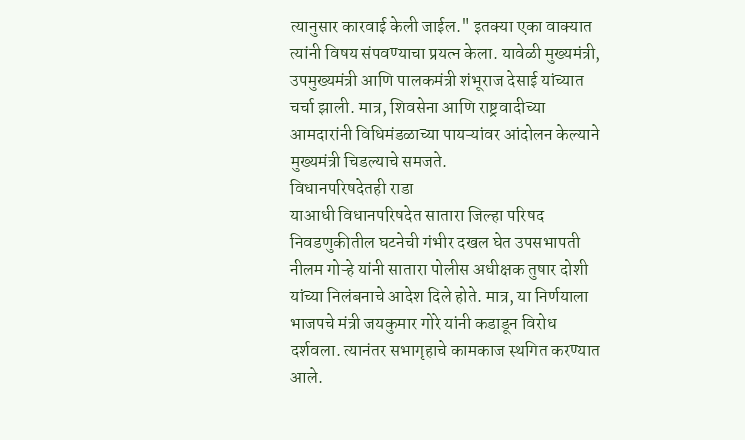त्यानुसार कारवाई केली जाईल." इतक्या एका वाक्यात त्यांनी विषय संपवण्याचा प्रयत्न केला. यावेळी मुख्यमंत्री, उपमुख्यमंत्री आणि पालकमंत्री शंभूराज देसाई यांच्यात चर्चा झाली. मात्र, शिवसेना आणि राष्ट्रवादीच्या आमदारांनी विधिमंडळाच्या पायऱ्यांवर आंदोलन केल्याने मुख्यमंत्री चिडल्याचे समजते.
विधानपरिषदेतही राडा
याआधी विधानपरिषदेत सातारा जिल्हा परिषद निवडणुकीतील घटनेची गंभीर दखल घेत उपसभापती नीलम गोऱ्हे यांनी सातारा पोलीस अधीक्षक तुषार दोशी यांच्या निलंबनाचे आदेश दिले होते. मात्र, या निर्णयाला भाजपचे मंत्री जयकुमार गोरे यांनी कडाडून विरोध दर्शवला. त्यानंतर सभागृहाचे कामकाज स्थगित करण्यात आले.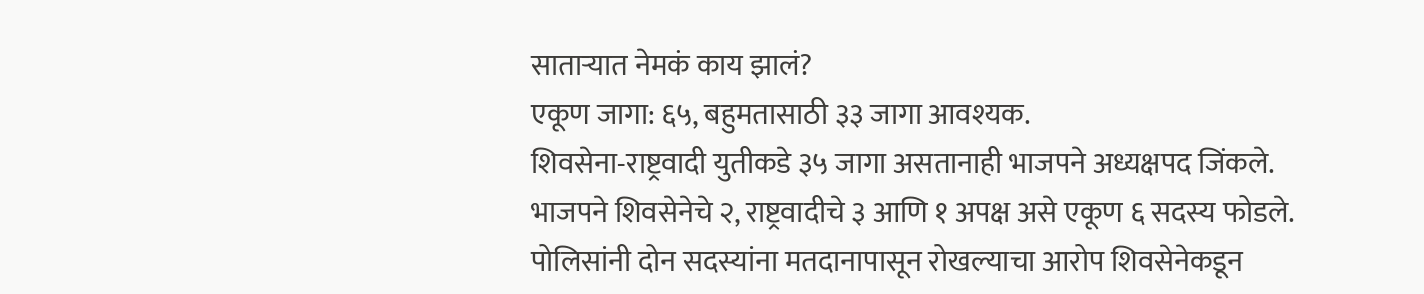साताऱ्यात नेमकं काय झालं?
एकूण जागा: ६५, बहुमतासाठी ३३ जागा आवश्यक.
शिवसेना-राष्ट्रवादी युतीकडे ३५ जागा असतानाही भाजपने अध्यक्षपद जिंकले.
भाजपने शिवसेनेचे २, राष्ट्रवादीचे ३ आणि १ अपक्ष असे एकूण ६ सदस्य फोडले.
पोलिसांनी दोन सदस्यांना मतदानापासून रोखल्याचा आरोप शिवसेनेकडून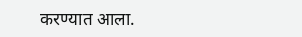करण्यात आला.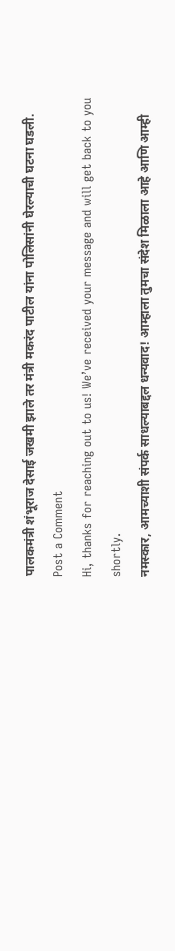पालकमंत्री शंभूराज देसाई जखमी झाले तर मंत्री मकरंद पाटील यांना पोलिसांनी घेरल्याची घटना घडली.
Post a Comment
Hi, thanks for reaching out to us! We’ve received your message and will get back to you shortly.
नमस्कार, आमच्याशी संपर्क साधल्याबद्दल धन्यवाद! आम्हाला तुमचा संदेश मिळाला आहे आणि आम्ही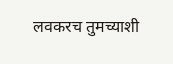लवकरच तुमच्याशी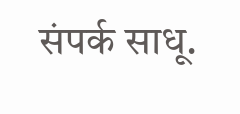संपर्क साधू.